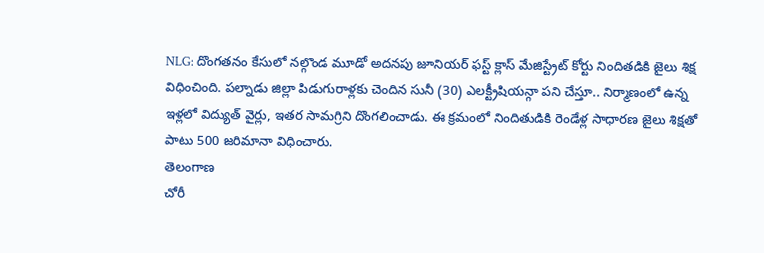NLG: దొంగతనం కేసులో నల్గొండ మూడో అదనపు జూనియర్ ఫస్ట్ క్లాస్ మేజిస్ట్రేట్ కోర్టు నిందితడికి జైలు శిక్ష విధించింది. పల్నాడు జిల్లా పిడుగురాళ్లకు చెందిన సునీ (30) ఎలక్ట్రీషియన్గా పని చేస్తూ.. నిర్మాణంలో ఉన్న ఇళ్లలో విద్యుత్ వైర్లు, ఇతర సామగ్రిని దొంగలించాడు. ఈ క్రమంలో నిందితుడికి రెండేళ్ల సాధారణ జైలు శిక్షతో పాటు 500 జరిమానా విధించారు.
తెలంగాణ
చోరీ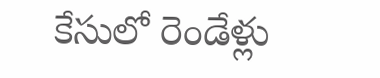కేసులో రెండేళ్లు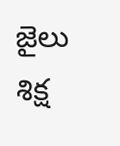జైలు శిక్ష